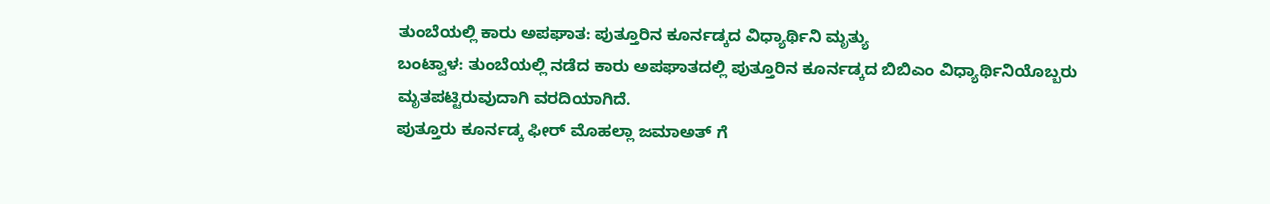ತುಂಬೆಯಲ್ಲಿ ಕಾರು ಅಪಘಾತ: ಪುತ್ತೂರಿನ ಕೂರ್ನಡ್ಕದ ವಿಧ್ಯಾರ್ಥಿನಿ ಮೃತ್ಯು
ಬಂಟ್ವಾಳ: ತುಂಬೆಯಲ್ಲಿ ನಡೆದ ಕಾರು ಅಪಘಾತದಲ್ಲಿ ಪುತ್ತೂರಿನ ಕೂರ್ನಡ್ಕದ ಬಿಬಿಎಂ ವಿಧ್ಯಾರ್ಥಿನಿಯೊಬ್ಬರು ಮೃತಪಟ್ಟಿರುವುದಾಗಿ ವರದಿಯಾಗಿದೆ.
ಪುತ್ತೂರು ಕೂರ್ನಡ್ಕ ಫೀರ್ ಮೊಹಲ್ಲಾ ಜಮಾಅತ್ ಗೆ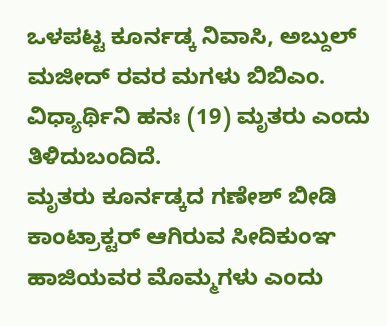ಒಳಪಟ್ಟ ಕೂರ್ನಡ್ಕ ನಿವಾಸಿ, ಅಬ್ದುಲ್ ಮಜೀದ್ ರವರ ಮಗಳು ಬಿಬಿಎಂ. ವಿಧ್ಯಾರ್ಥಿನಿ ಹನಃ (19) ಮೃತರು ಎಂದು ತಿಳಿದುಬಂದಿದೆ.
ಮೃತರು ಕೂರ್ನಡ್ಕದ ಗಣೇಶ್ ಬೀಡಿ ಕಾಂಟ್ರಾಕ್ಟರ್ ಆಗಿರುವ ಸೀದಿಕುಂಞ ಹಾಜಿಯವರ ಮೊಮ್ಮಗಳು ಎಂದು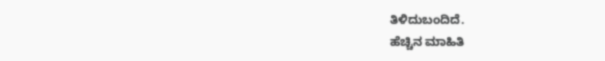ತಿಳಿದುಬಂದಿದೆ.
ಹೆಚ್ಚಿನ ಮಾಹಿತಿ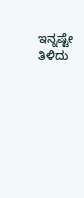ಇನ್ನಷ್ಟೇ ತಿಳಿದು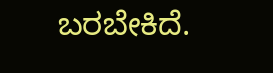ಬರಬೇಕಿದೆ.